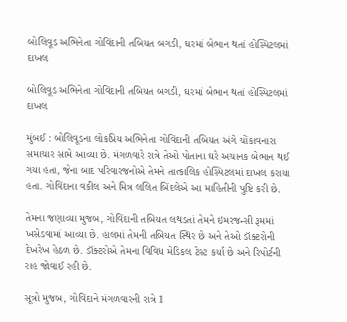બોલિવૂડ અભિનેતા ગોવિંદાની તબિયત બગડી, ઘરમાં બેભાન થતાં હોસ્પિટલમાં દાખલ

બોલિવૂડ અભિનેતા ગોવિંદાની તબિયત બગડી, ઘરમાં બેભાન થતાં હોસ્પિટલમાં દાખલ

મુંબઈ : બોલિવૂડના લોકપ્રિય અભિનેતા ગોવિંદાની તબિયત અંગે ચોંકાવનારા સમાચાર સામે આવ્યા છે. મંગળવારે રાત્રે તેઓ પોતાના ઘરે અચાનક બેભાન થઈ ગયા હતા, જેના બાદ પરિવારજનોએ તેમને તાત્કાલિક હોસ્પિટલમાં દાખલ કરાયા હતા. ગોવિંદાના વકીલ અને મિત્ર લલિત બિંદલેએ આ માહિતીની પુષ્ટિ કરી છે.

તેમના જણાવ્યા મુજબ, ગોવિંદાની તબિયત લથડતાં તેમને ઇમરજન્સી રૂમમાં ખસેડવામાં આવ્યા છે. હાલમાં તેમની તબિયત સ્થિર છે અને તેઓ ડૉક્ટરોની દેખરેખ હેઠળ છે. ડૉક્ટરોએ તેમના વિવિધ મેડિકલ ટેસ્ટ કર્યા છે અને રિપોર્ટની રાહ જોવાઈ રહી છે.

સૂત્રો મુજબ, ગોવિંદાને મંગળવારની રાત્રે 1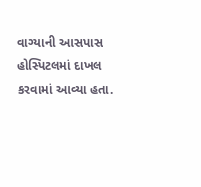વાગ્યાની આસપાસ હોસ્પિટલમાં દાખલ કરવામાં આવ્યા હતા.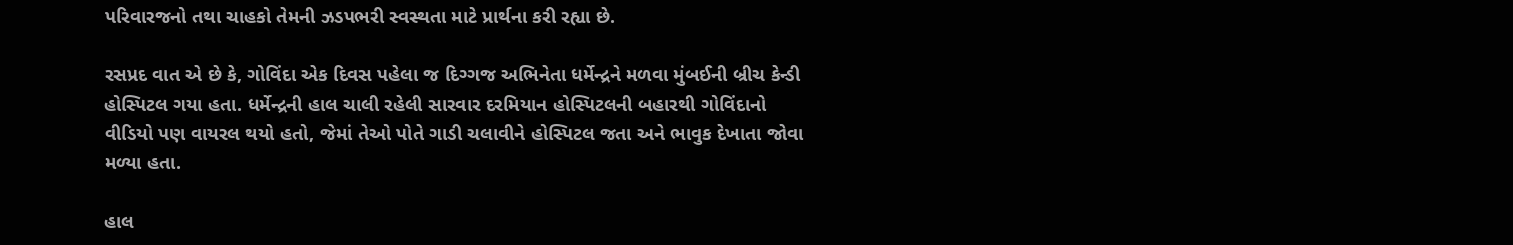પરિવારજનો તથા ચાહકો તેમની ઝડપભરી સ્વસ્થતા માટે પ્રાર્થના કરી રહ્યા છે.

રસપ્રદ વાત એ છે કે, ગોવિંદા એક દિવસ પહેલા જ દિગ્ગજ અભિનેતા ધર્મેન્દ્રને મળવા મુંબઈની બ્રીચ કેન્ડી હોસ્પિટલ ગયા હતા. ધર્મેન્દ્રની હાલ ચાલી રહેલી સારવાર દરમિયાન હોસ્પિટલની બહારથી ગોવિંદાનો વીડિયો પણ વાયરલ થયો હતો, જેમાં તેઓ પોતે ગાડી ચલાવીને હોસ્પિટલ જતા અને ભાવુક દેખાતા જોવા મળ્યા હતા.

હાલ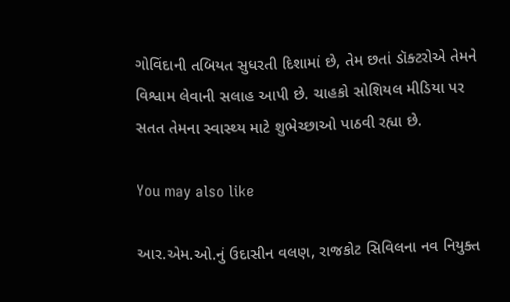ગોવિંદાની તબિયત સુધરતી દિશામાં છે, તેમ છતાં ડૉક્ટરોએ તેમને વિશ્વામ લેવાની સલાહ આપી છે. ચાહકો સોશિયલ મીડિયા પર સતત તેમના સ્વાસ્થ્ય માટે શુભેચ્છાઓ પાઠવી રહ્યા છે.

You may also like

આર.એમ.ઓ.નું ઉદાસીન વલણ, રાજકોટ સિવિલના નવ નિયુક્ત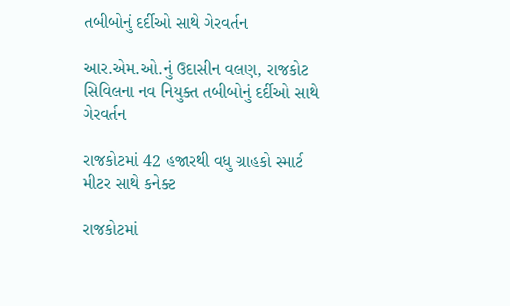તબીબોનું દર્દીઓ સાથે ગેરવર્તન

આર.એમ.ઓ.નું ઉદાસીન વલણ, રાજકોટ સિવિલના નવ નિયુક્ત તબીબોનું દર્દીઓ સાથે ગેરવર્તન

રાજકોટમાં 42 હજારથી વધુ ગ્રાહકો સ્માર્ટ મીટર સાથે કનેક્ટ

રાજકોટમાં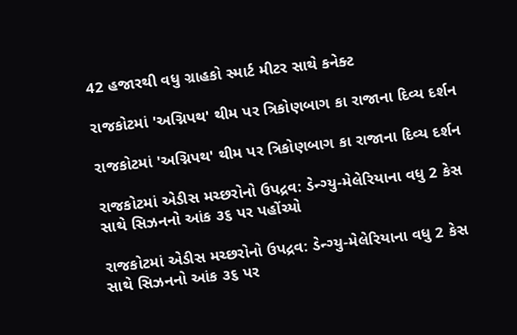42 હજારથી વધુ ગ્રાહકો સ્માર્ટ મીટર સાથે કનેક્ટ

રાજકોટમાં 'અગ્નિપથ' થીમ પર ત્રિકોણબાગ કા રાજાના દિવ્ય દર્શન

રાજકોટમાં 'અગ્નિપથ' થીમ પર ત્રિકોણબાગ કા રાજાના દિવ્ય દર્શન

રાજકોટમાં એડીસ મચ્છરોનો ઉપદ્રવ: ડેન્ગ્યુ-મેલેરિયાના વધુ 2 કેસ સાથે સિઝનનો આંક ૩૬ પર પહોંચ્યો

રાજકોટમાં એડીસ મચ્છરોનો ઉપદ્રવ: ડેન્ગ્યુ-મેલેરિયાના વધુ 2 કેસ સાથે સિઝનનો આંક ૩૬ પર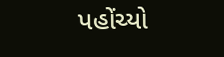પહોંચ્યો